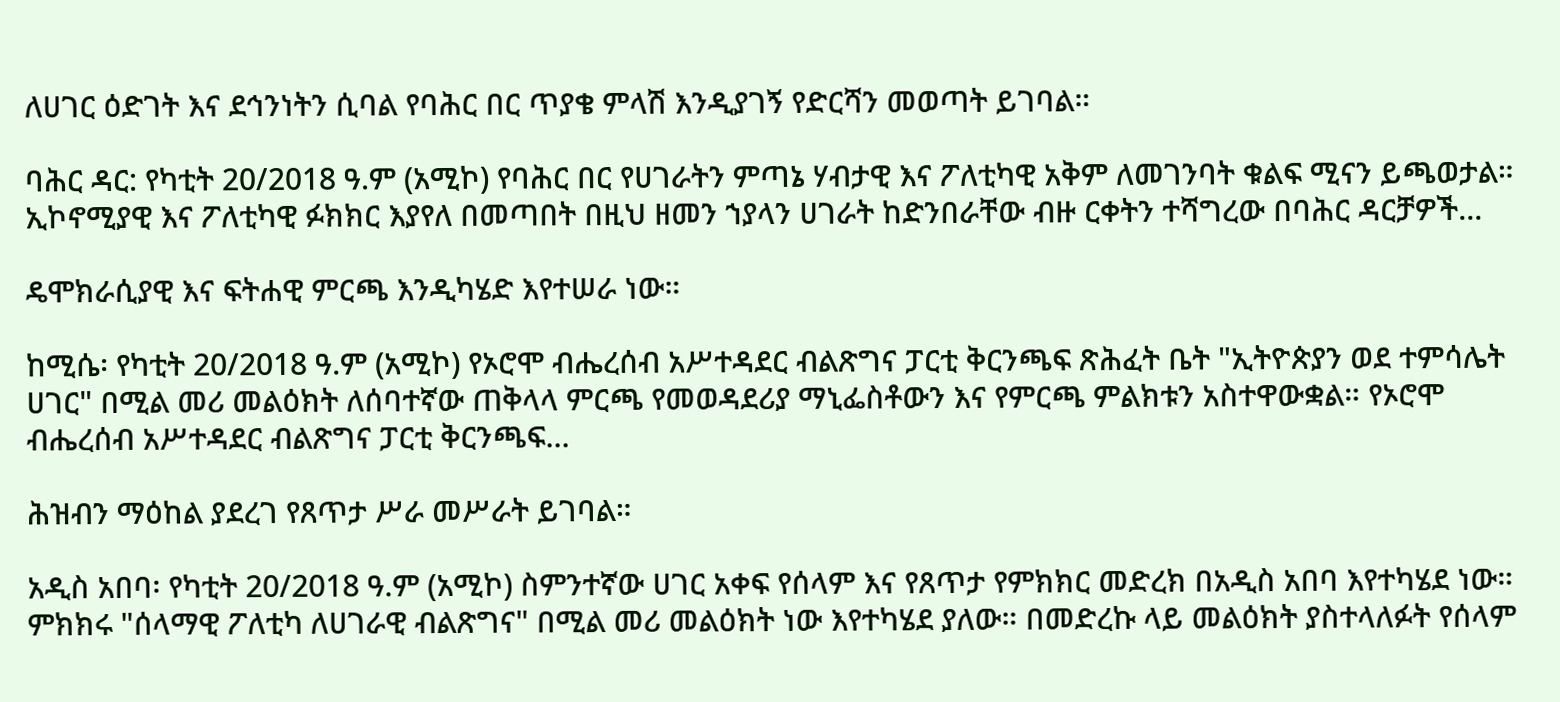ለሀገር ዕድገት እና ደኅንነትን ሲባል የባሕር በር ጥያቄ ምላሽ እንዲያገኝ የድርሻን መወጣት ይገባል።

ባሕር ዳር: የካቲት 20/2018 ዓ.ም (አሚኮ) የባሕር በር የሀገራትን ምጣኔ ሃብታዊ እና ፖለቲካዊ አቅም ለመገንባት ቁልፍ ሚናን ይጫወታል። ኢኮኖሚያዊ እና ፖለቲካዊ ፉክክር እያየለ በመጣበት በዚህ ዘመን ኀያላን ሀገራት ከድንበራቸው ብዙ ርቀትን ተሻግረው በባሕር ዳርቻዎች...

ዴሞክራሲያዊ እና ፍትሐዊ ምርጫ እንዲካሄድ እየተሠራ ነው።

ከሚሴ፡ የካቲት 20/2018 ዓ.ም (አሚኮ) የኦሮሞ ብሔረሰብ አሥተዳደር ብልጽግና ፓርቲ ቅርንጫፍ ጽሕፈት ቤት "ኢትዮጵያን ወደ ተምሳሌት ሀገር" በሚል መሪ መልዕክት ለሰባተኛው ጠቅላላ ምርጫ የመወዳደሪያ ማኒፌስቶውን እና የምርጫ ምልክቱን አስተዋውቋል። የኦሮሞ ብሔረሰብ አሥተዳደር ብልጽግና ፓርቲ ቅርንጫፍ...

ሕዝብን ማዕከል ያደረገ የጸጥታ ሥራ መሥራት ይገባል።

አዲስ አበባ፡ የካቲት 20/2018 ዓ.ም (አሚኮ) ስምንተኛው ሀገር አቀፍ የሰላም እና የጸጥታ የምክክር መድረክ በአዲስ አበባ እየተካሄደ ነው። ምክክሩ "ሰላማዊ ፖለቲካ ለሀገራዊ ብልጽግና" በሚል መሪ መልዕክት ነው እየተካሄደ ያለው። በመድረኩ ላይ መልዕክት ያስተላለፉት የሰላም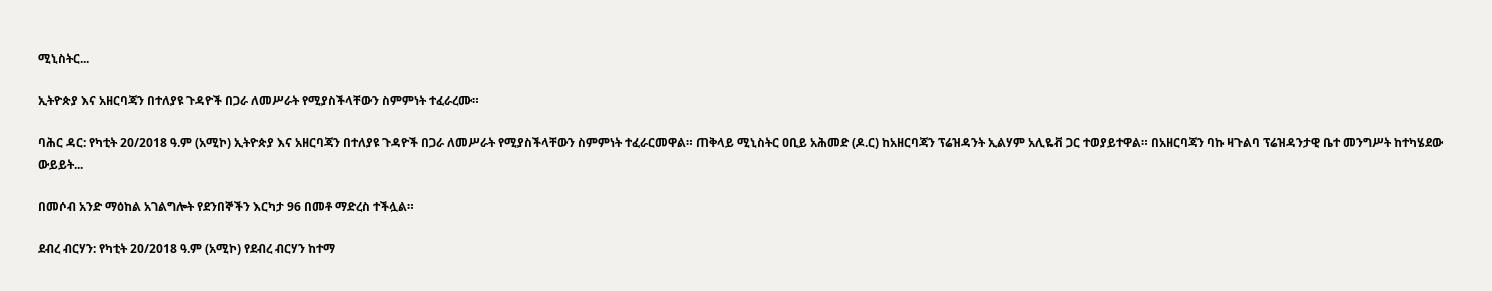ሚኒስትር...

ኢትዮጵያ እና አዘርባጃን በተለያዩ ጉዳዮች በጋራ ለመሥራት የሚያስችላቸውን ስምምነት ተፈራረሙ።

ባሕር ዳር: የካቲት 20/2018 ዓ.ም (አሚኮ) ኢትዮጵያ እና አዘርባጃን በተለያዩ ጉዳዮች በጋራ ለመሥራት የሚያስችላቸውን ስምምነት ተፈራርመዋል። ጠቅላይ ሚኒስትር ዐቢይ አሕመድ (ዶ.ር) ከአዘርባጃን ፕሬዝዳንት ኢልሃም አሊዬቭ ጋር ተወያይተዋል። በአዘርባጃን ባኩ ዛጉልባ ፕሬዝዳንታዊ ቤተ መንግሥት ከተካሄደው ውይይት...

በመሶብ አንድ ማዕከል አገልግሎት የደንበኞችን እርካታ 96 በመቶ ማድረስ ተችሏል።

ደብረ ብርሃን: የካቲት 20/2018 ዓ.ም (አሚኮ) የደብረ ብርሃን ከተማ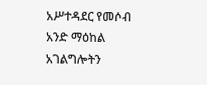አሥተዳደር የመሶብ አንድ ማዕከል አገልግሎትን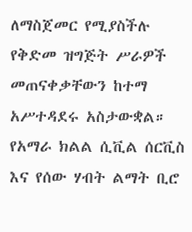ለማስጀመር የሚያስችሉ የቅድመ ዝግጅት ሥራዎች መጠናቀቃቸውን ከተማ አሥተዳደሩ አስታውቋል። የአማራ ክልል ሲቪል ሰርቪስ እና የሰው ሃብት ልማት ቢሮ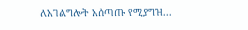ለአገልግሎት አሰጣጡ የሚያግዝ...